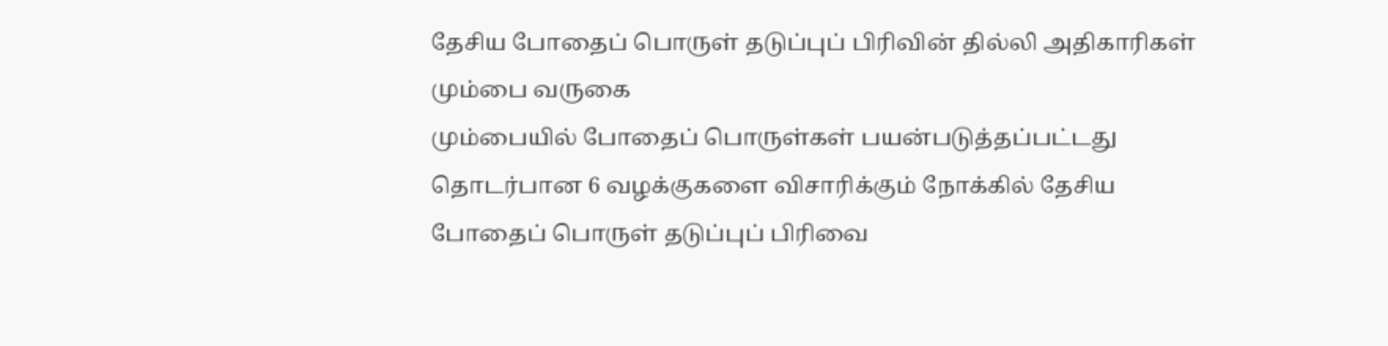தேசிய போதைப் பொருள் தடுப்புப் பிரிவின் தில்லி அதிகாரிகள் மும்பை வருகை
மும்பையில் போதைப் பொருள்கள் பயன்படுத்தப்பட்டது தொடர்பான 6 வழக்குகளை விசாரிக்கும் நோக்கில் தேசிய போதைப் பொருள் தடுப்புப் பிரிவை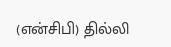(என்சிபி) தில்லி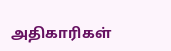அதிகாரிகள்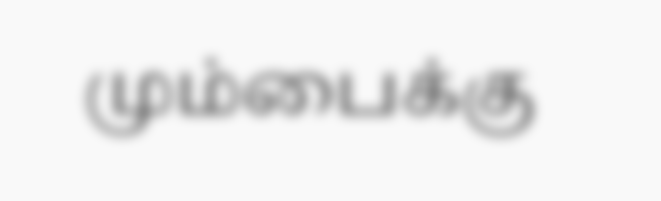மும்பைக்கு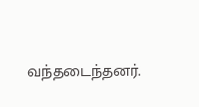வந்தடைந்தனர்.